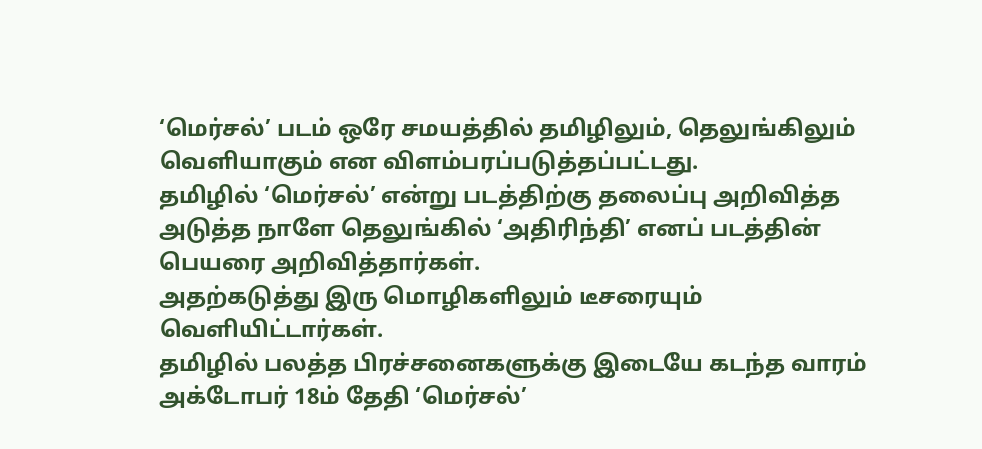‘மெர்சல்’ படம் ஒரே சமயத்தில் தமிழிலும், தெலுங்கிலும் வெளியாகும் என விளம்பரப்படுத்தப்பட்டது.
தமிழில் ‘மெர்சல்’ என்று படத்திற்கு தலைப்பு அறிவித்த அடுத்த நாளே தெலுங்கில் ‘அதிரிந்தி’ எனப் படத்தின் பெயரை அறிவித்தார்கள்.
அதற்கடுத்து இரு மொழிகளிலும் டீசரையும் வெளியிட்டார்கள்.
தமிழில் பலத்த பிரச்சனைகளுக்கு இடையே கடந்த வாரம் அக்டோபர் 18ம் தேதி ‘மெர்சல்’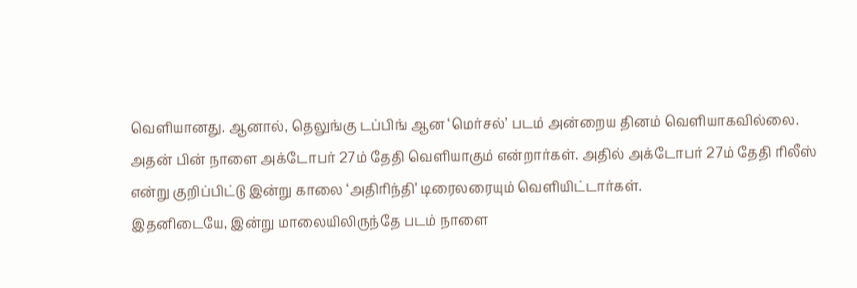வெளியானது. ஆனால், தெலுங்கு டப்பிங் ஆன ‘மெர்சல்’ படம் அன்றைய தினம் வெளியாகவில்லை.
அதன் பின் நாளை அக்டோபர் 27ம் தேதி வெளியாகும் என்றார்கள். அதில் அக்டோபர் 27ம் தேதி ரிலீஸ் என்று குறிப்பிட்டு இன்று காலை ‘அதிரிந்தி’ டிரைலரையும் வெளியிட்டார்கள்.
இதனிடையே, இன்று மாலையிலிருந்தே படம் நாளை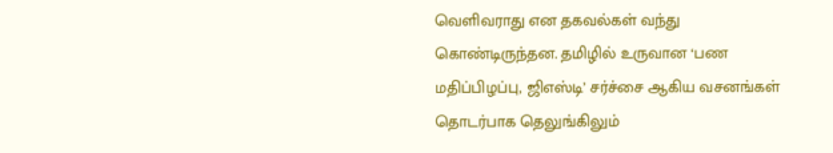வெளிவராது என தகவல்கள் வந்து கொண்டிருந்தன. தமிழில் உருவான ‘பண மதிப்பிழப்பு, ஜிஎஸ்டி’ சர்ச்சை ஆகிய வசனங்கள் தொடர்பாக தெலுங்கிலும்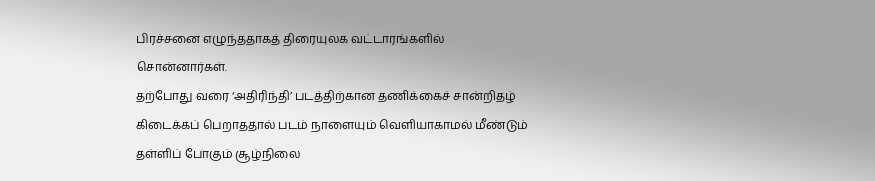பிரச்சனை எழுந்ததாகத் திரையுலக வட்டாரங்களில் சொன்னார்கள்.
தற்போது வரை ‘அதிரிந்தி’ படத்திற்கான தணிக்கைச் சான்றிதழ் கிடைக்கப் பெறாததால் படம் நாளையும் வெளியாகாமல் மீண்டும் தள்ளிப் போகும் சூழ்நிலை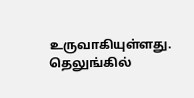உருவாகியுள்ளது.
தெலுங்கில்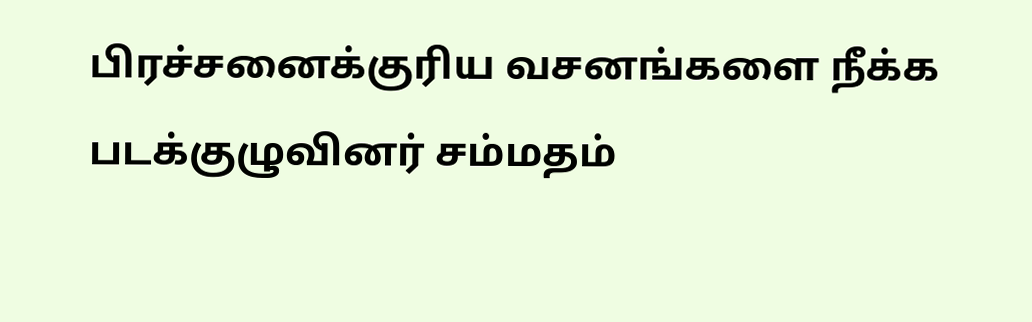பிரச்சனைக்குரிய வசனங்களை நீக்க படக்குழுவினர் சம்மதம்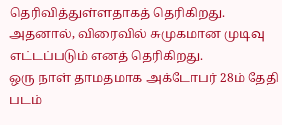தெரிவித்துள்ளதாகத் தெரிகிறது. அதனால், விரைவில் சுமுகமான முடிவு எட்டப்படும் எனத் தெரிகிறது.
ஒரு நாள் தாமதமாக அக்டோபர் 28ம் தேதி படம்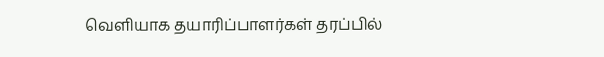வெளியாக தயாரிப்பாளர்கள் தரப்பில்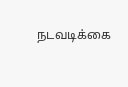நடவடிக்கை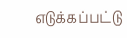எடுக்கப்பட்டு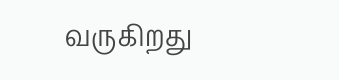வருகிறது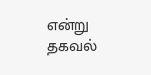என்று தகவல்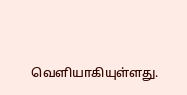வெளியாகியுள்ளது.